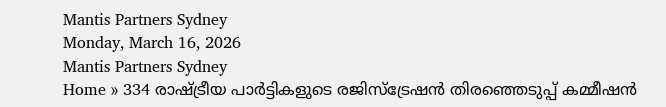Mantis Partners Sydney
Monday, March 16, 2026
Mantis Partners Sydney
Home » 334 രാഷ്ട്രീയ പാർട്ടികളുടെ രജിസ്ട്രേഷൻ തിരഞ്ഞെടുപ്പ് കമ്മീഷൻ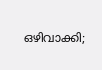ഒഴിവാക്കി;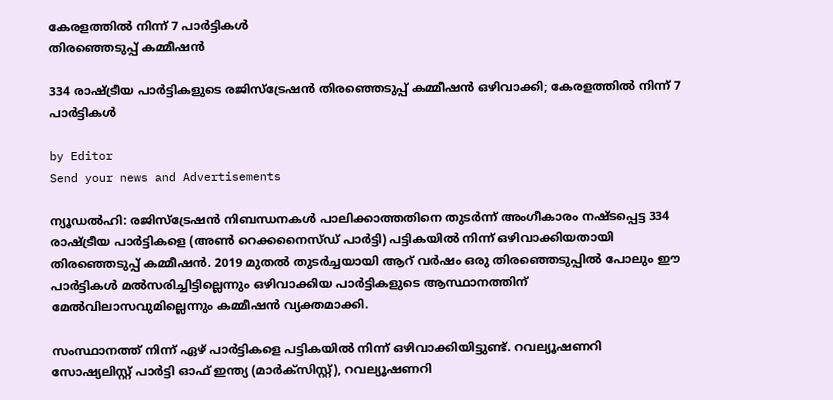കേരളത്തിൽ നിന്ന് 7 പാർട്ടികൾ
തിരഞ്ഞെടുപ്പ് കമ്മീഷൻ

334 രാഷ്ട്രീയ പാർട്ടികളുടെ രജിസ്ട്രേഷൻ തിരഞ്ഞെടുപ്പ് കമ്മീഷൻ ഒഴിവാക്കി; കേരളത്തിൽ നിന്ന് 7 പാർട്ടികൾ

by Editor
Send your news and Advertisements

ന്യൂഡൽഹി: രജിസ്ട്രേഷൻ നിബന്ധനകൾ പാലിക്കാത്തതിനെ തുടർന്ന് അംഗീകാരം നഷ്ടപ്പെട്ട 334 രാഷ്ട്രീയ പാർട്ടികളെ (അൺ റെക്കനൈസ്‌ഡ് പാർട്ടി) പട്ടികയിൽ നിന്ന് ഒഴിവാക്കിയതായി തിരഞ്ഞെടുപ്പ് കമ്മീഷൻ. 2019 മുതൽ തുടർച്ചയായി ആറ് വർഷം ഒരു തിരഞ്ഞെടുപ്പിൽ പോലും ഈ പാർട്ടികൾ മൽസരിച്ചിട്ടില്ലെന്നും ഒഴിവാക്കിയ പാർട്ടികളുടെ ആസ്ഥാനത്തിന് മേൽവിലാസവുമില്ലെന്നും കമ്മീഷൻ വ്യക്തമാക്കി.

സംസ്ഥാനത്ത് നിന്ന് ഏഴ് പാർട്ടികളെ പട്ടികയിൽ നിന്ന് ഒഴിവാക്കിയിട്ടുണ്ട്. റവല്യൂഷണറി സോഷ്യലിസ്റ്റ് പാർട്ടി ഓഫ് ഇന്ത്യ (മാർക്‌സിസ്റ്റ്), റവല്യൂഷണറി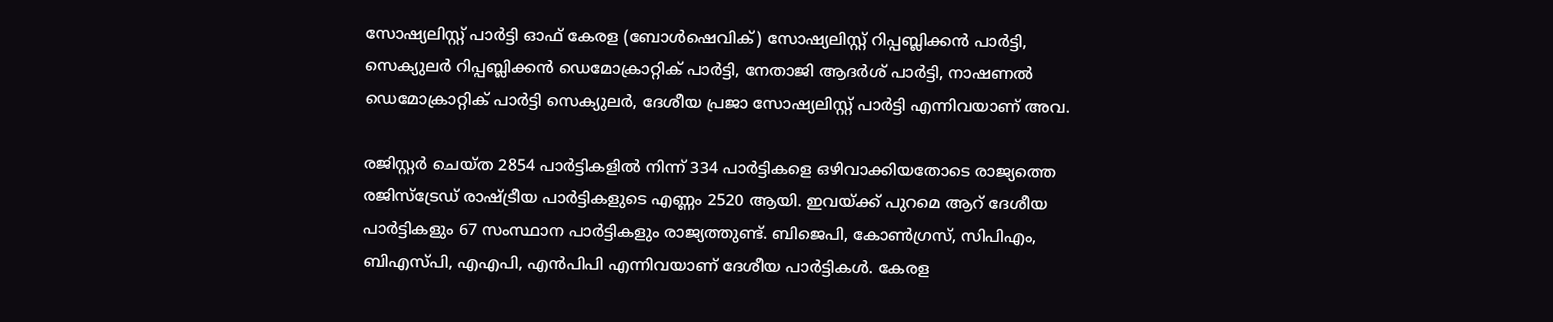സോഷ്യലിസ്റ്റ് പാർട്ടി ഓഫ് കേരള (ബോൾഷെവിക്) സോഷ്യലിസ്റ്റ് റിപ്പബ്ലിക്കൻ പാർട്ടി, സെക്യുലർ റിപ്പബ്ലിക്കൻ ഡെമോക്രാറ്റിക് പാർട്ടി, നേതാജി ആദർശ് പാർട്ടി, നാഷണൽ ഡെമോക്രാറ്റിക് പാർട്ടി സെക്യുലർ, ദേശീയ പ്രജാ സോഷ്യലിസ്റ്റ് പാർട്ടി എന്നിവയാണ് അവ.

രജിസ്റ്റർ ചെയ്ത 2854 പാർട്ടികളിൽ നിന്ന് 334 പാർട്ടികളെ ഒഴിവാക്കിയതോടെ രാജ്യത്തെ രജിസ്ട്രേഡ് രാഷ്ട്രീയ പാർട്ടികളുടെ എണ്ണം 2520 ആയി. ഇവയ്ക്ക് പുറമെ ആറ് ദേശീയ പാർട്ടികളും 67 സംസ്ഥാന പാർട്ടികളും രാജ്യത്തുണ്ട്. ബിജെപി, കോൺഗ്രസ്, സിപിഎം, ബിഎസ്‌പി, എഎപി, എൻപിപി എന്നിവയാണ് ദേശീയ പാർട്ടികൾ. കേരള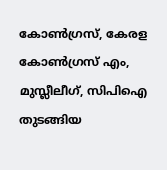കോൺഗ്രസ്, കേരള കോൺഗ്രസ് എം, മുസ്ലീലീഗ്, സിപിഐ തുടങ്ങിയ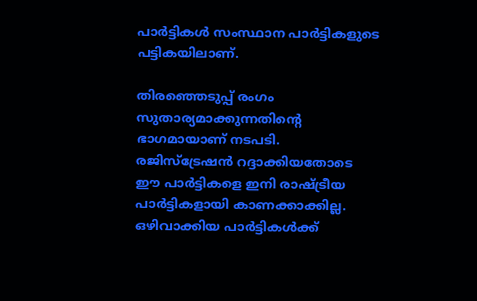പാർട്ടികൾ സംസ്ഥാന പാർട്ടികളുടെ പട്ടികയിലാണ്.

തിരഞ്ഞെടുപ്പ് രംഗം സുതാര്യമാക്കുന്നതിൻ്റെ ഭാഗമായാണ് നടപടി. രജിസ്ട്രേഷൻ റദ്ദാക്കിയതോടെ ഈ പാർട്ടികളെ ഇനി രാഷ്ട്രീയ പാർട്ടികളായി കാണക്കാക്കില്ല. ഒഴിവാക്കിയ പാർട്ടികൾക്ക്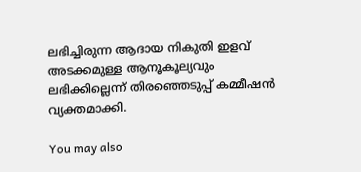ലഭിച്ചിരുന്ന ആദായ നികുതി ഇളവ് അടക്കമുള്ള ആനൂകൂല്യവും ലഭിക്കില്ലെന്ന് തിരഞ്ഞെടുപ്പ് കമ്മീഷൻ വ്യക്തമാക്കി.

You may also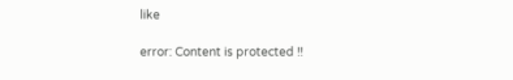like

error: Content is protected !!